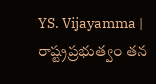YS. Vijayamma | రాష్ట్రప్రభుత్వం తన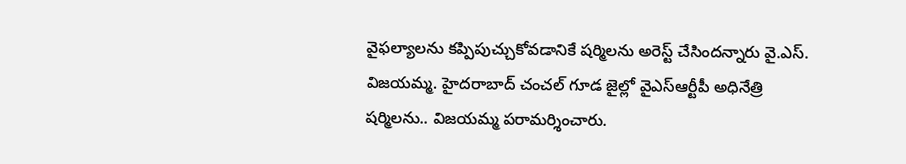వైఫల్యాలను కప్పిపుచ్చుకోవడానికే షర్మిలను అరెస్ట్ చేసిందన్నారు వై.ఎస్. విజయమ్మ. హైదరాబాద్ చంచల్ గూడ జైల్లో వైఎస్ఆర్టీపీ అధినేత్రి షర్మిలను.. విజయమ్మ పరామర్శించారు.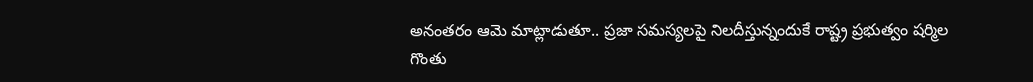అనంతరం ఆమె మాట్లాడుతూ.. ప్రజా సమస్యలపై నిలదీస్తున్నందుకే రాష్ట్ర ప్రభుత్వం షర్మిల గొంతు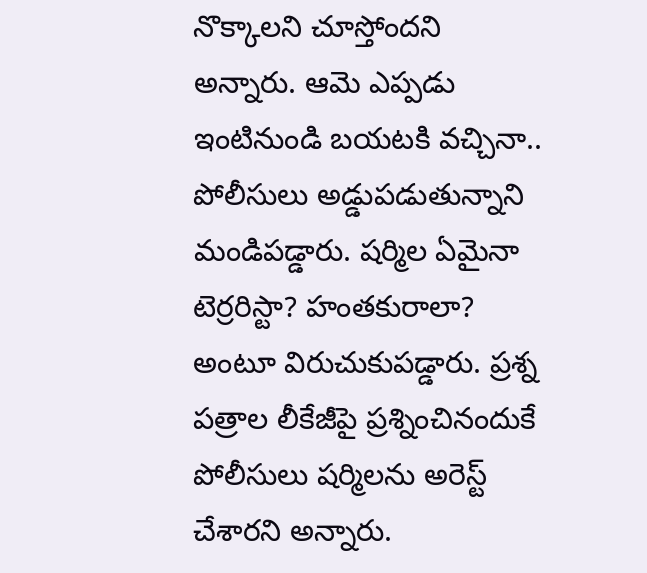నొక్కాలని చూస్తోందని అన్నారు. ఆమె ఎప్పడు ఇంటినుండి బయటకి వచ్చినా.. పోలీసులు అడ్డుపడుతున్నాని మండిపడ్డారు. షర్మిల ఏమైనా టెర్రరిస్టా? హంతకురాలా? అంటూ విరుచుకుపడ్డారు. ప్రశ్న పత్రాల లీకేజీపై ప్రశ్నించినందుకే పోలీసులు షర్మిలను అరెస్ట్ చేశారని అన్నారు.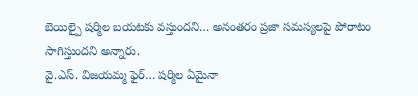బెయిల్పై షర్మిల బయటకు వస్తుందని… అనంతరం ప్రజా సమస్యలపై పోరాటం సాగిస్తుందని అన్నారు.
వై.ఎస్. విజయమ్మ ఫైర్… షర్మిల ఏమైనా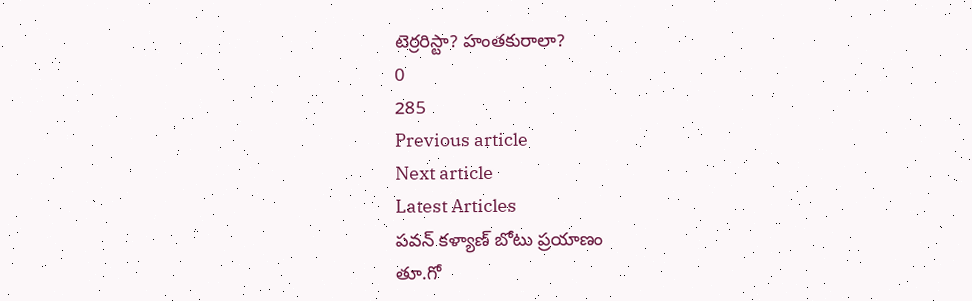టెర్రరిస్టా? హంతకురాలా?
0
285
Previous article
Next article
Latest Articles
పవన్ కళ్యాణ్ బోటు ప్రయాణం
తూ.గో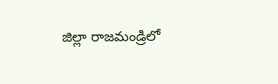జిల్లా రాజమండ్రిలో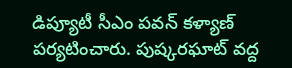డిప్యూటీ సీఎం పవన్ కళ్యాణ్ పర్యటించారు. పుష్కరఘాట్ వద్ద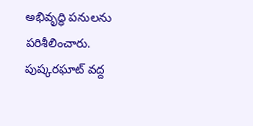అభివృద్ధి పనులను పరిశీలించారు. పుష్కరఘాట్ వద్ద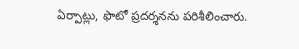ఏర్పాట్లు, ఫొటో ప్రదర్శనను పరిశీలించారు.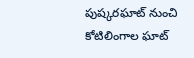పుష్కరఘాట్ నుంచి కోటిలింగాల ఘాట్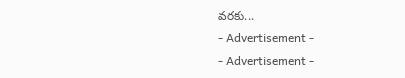వరకు...
- Advertisement -
- Advertisement -